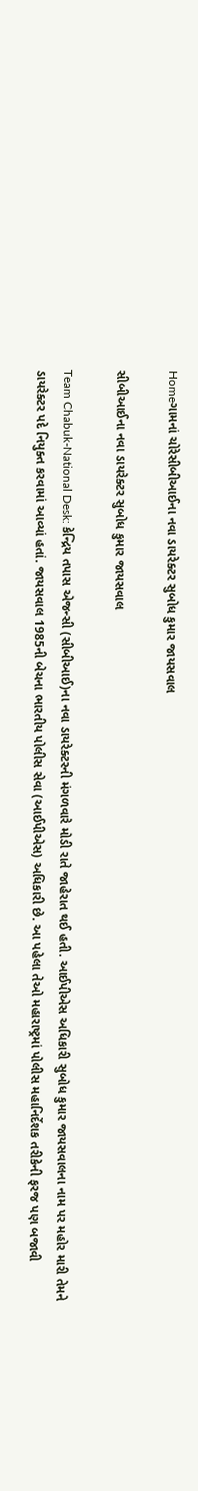Homeગામનાં ચોરેસીબીઆઈના નવા ડાયરેક્ટર સુબોધ કુમાર જાયસવાલ

સીબીઆઈના નવા ડાયરેક્ટર સુબોધ કુમાર જાયસવાલ

Team Chabuk-National Desk: કેન્દ્રિય તપાસ એજન્સી (સીબીઆઈ)ના નવા ડાયરેક્ટરની મંગળવારે મોડી રાતે જાહેરાત થઈ હતી. આઈપીએસ અધિકારી સુબોધ કુમાર જાયસવાલના નામ પર મહોર મારી તેમને ડાયરેક્ટર પદે નિયુક્ત કરવામાં આવ્યાં હતાં. જાયસવાલ 1985ની બેચના ભારતીય પોલીસ સેવા (આઈપીએસ) અધિકારી છે. આ પહેલા તેઓ મહારાષ્ટ્રમાં પોલીસ મહાનિર્દેશક તરીકેની ફરજ પણ બજાવી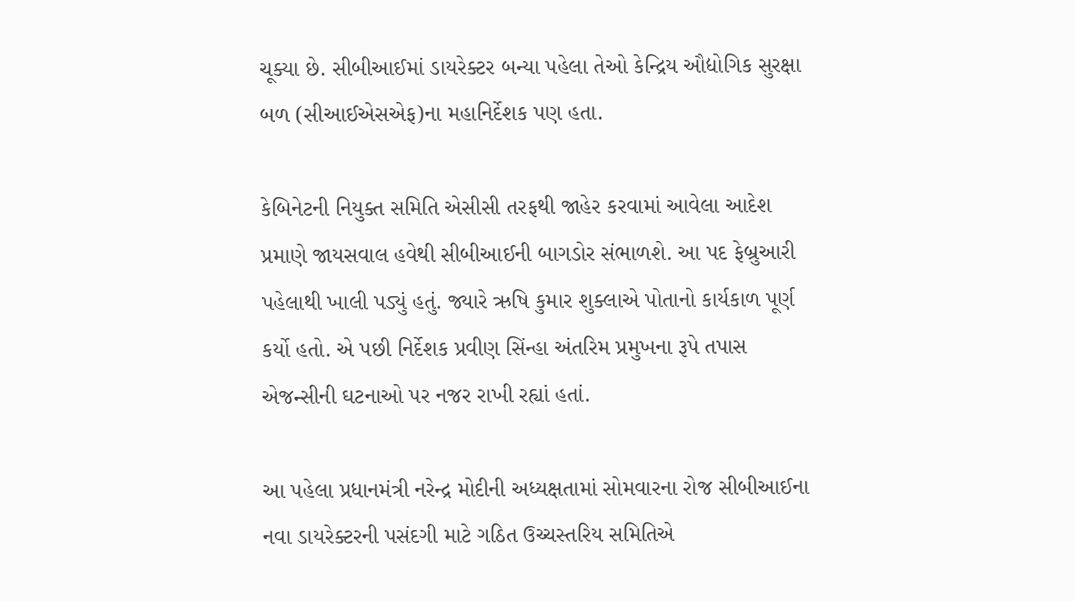ચૂક્યા છે. સીબીઆઈમાં ડાયરેક્ટર બન્યા પહેલા તેઓ કેન્દ્રિય ઔદ્યોગિક સુરક્ષા બળ (સીઆઈએસએફ)ના મહાનિર્દેશક પણ હતા.

કેબિનેટની નિયુક્ત સમિતિ એસીસી તરફથી જાહેર કરવામાં આવેલા આદેશ પ્રમાણે જાયસવાલ હવેથી સીબીઆઈની બાગડોર સંભાળશે. આ પદ ફેબ્રુઆરી પહેલાથી ખાલી પડ્યું હતું. જ્યારે ઋષિ કુમાર શુક્લાએ પોતાનો કાર્યકાળ પૂર્ણ કર્યો હતો. એ પછી નિર્દેશક પ્રવીણ સિંન્હા અંતરિમ પ્રમુખના રૂપે તપાસ એજન્સીની ઘટનાઓ પર નજર રાખી રહ્યાં હતાં.

આ પહેલા પ્રધાનમંત્રી નરેન્દ્ર મોદીની અધ્યક્ષતામાં સોમવારના રોજ સીબીઆઈના નવા ડાયરેક્ટરની પસંદગી માટે ગઠિત ઉચ્ચસ્તરિય સમિતિએ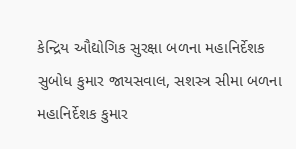કેન્દ્રિય ઔદ્યોગિક સુરક્ષા બળના મહાનિર્દેશક સુબોધ કુમાર જાયસવાલ, સશસ્ત્ર સીમા બળના મહાનિર્દેશક કુમાર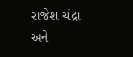રાજેશ ચંદ્રા અને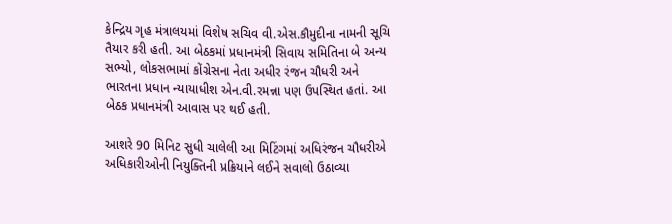કેન્દ્રિય ગૃહ મંત્રાલયમાં વિશેષ સચિવ વી.એસ.કૌમુદીના નામની સૂચિ તૈયાર કરી હતી. આ બેઠકમાં પ્રધાનમંત્રી સિવાય સમિતિના બે અન્ય સભ્યો, લોકસભામાં કોંગ્રેસના નેતા અધીર રંજન ચૌધરી અને ભારતના પ્રધાન ન્યાયાધીશ એન.વી.રમન્ના પણ ઉપસ્થિત હતાં. આ બેઠક પ્રધાનમંત્રી આવાસ પર થઈ હતી.

આશરે 90 મિનિટ સુધી ચાલેલી આ મિટિંગમાં અધિરંજન ચૌધરીએ અધિકારીઓની નિયુક્તિની પ્રક્રિયાને લઈને સવાલો ઉઠાવ્યા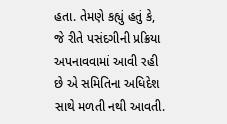હતા. તેમણે કહ્યું હતું કે, જે રીતે પસંદગીની પ્રક્રિયા અપનાવવામાં આવી રહી છે એ સમિતિના અધિદેશ સાથે મળતી નથી આવતી.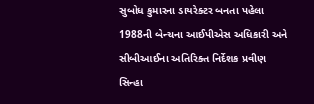સુબોધ કુમારના ડાયરેક્ટર બનતા પહેલા 1988ની બેન્ચના આઈપીએસ અધિકારી અને સીબીઆઈના અતિરિક્ત નિર્દેશક પ્રવીણ સિન્હા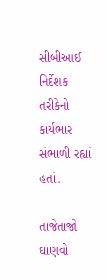સીબીઆઈ નિર્દેશક તરીકેનો કાર્યભાર સંભાળી રહ્યાં હતાં.

તાજેતાજો ઘાણવો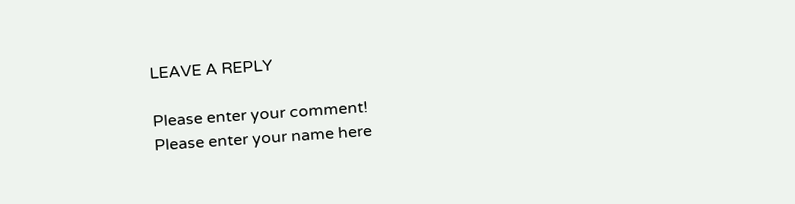LEAVE A REPLY

Please enter your comment!
Please enter your name here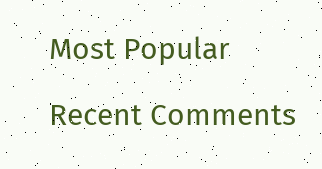Most Popular

Recent Comments